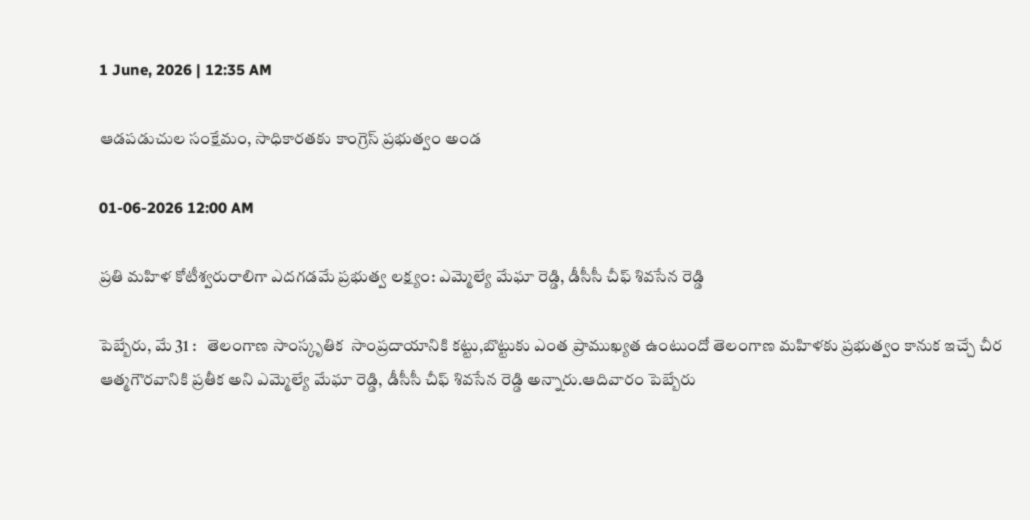1 June, 2026 | 12:35 AM

ఆడపడుచుల సంక్షేమం, సాధికారతకు కాంగ్రెస్ ప్రభుత్వం అండ

01-06-2026 12:00 AM

ప్రతి మహిళ కోటీశ్వరురాలిగా ఎదగడమే ప్రభుత్వ లక్ష్యం: ఎమ్మెల్యే మేఘా రెడ్డి, డీసీసీ చీఫ్ శివసేన రెడ్డి

పెబ్బేరు, మే 31 :   తెలంగాణ సాంస్కృతిక  సాంప్రదాయానికి కట్టు,బొట్టుకు ఎంత ప్రాముఖ్యత ఉంటుందో తెలంగాణ మహిళకు ప్రభుత్వం కానుక ఇచ్చే చీర ఆత్మగౌరవానికి ప్రతీక అని ఎమ్మెల్యే మేఘా రెడ్డి, డీసీసీ చీఫ్ శివసేన రెడ్డి అన్నారు.ఆదివారం పెబ్బేరు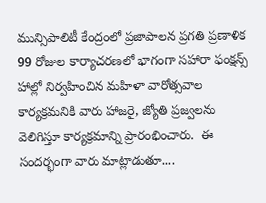మున్సిపాలిటీ కేంద్రంలో ప్రజాపాలన ప్రగతి ప్రణాళిక 99 రోజుల కార్యాచరణలో భాగంగా సహారా ఫంక్షన్స్ హాల్లో నిర్వహించిన మహిళా వారోత్సవాల కార్యక్రమనికి వారు హాజరై, జ్యోతి ప్రజ్వలను వెలిగిస్తూ కార్యక్రమాన్ని ప్రారంభించారు.  ఈ సందర్భంగా వారు మాట్లాడుతూ....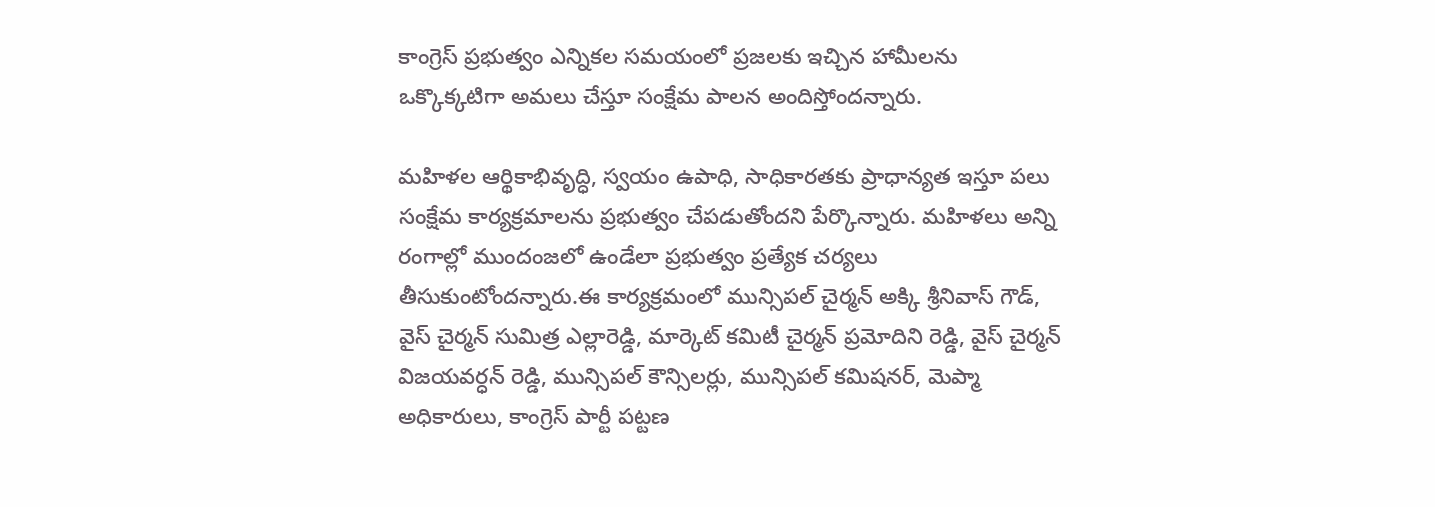కాంగ్రెస్ ప్రభుత్వం ఎన్నికల సమయంలో ప్రజలకు ఇచ్చిన హామీలను ఒక్కొక్కటిగా అమలు చేస్తూ సంక్షేమ పాలన అందిస్తోందన్నారు.

మహిళల ఆర్థికాభివృద్ధి, స్వయం ఉపాధి, సాధికారతకు ప్రాధాన్యత ఇస్తూ పలు సంక్షేమ కార్యక్రమాలను ప్రభుత్వం చేపడుతోందని పేర్కొన్నారు. మహిళలు అన్ని రంగాల్లో ముందంజలో ఉండేలా ప్రభుత్వం ప్రత్యేక చర్యలు తీసుకుంటోందన్నారు.ఈ కార్యక్రమంలో మున్సిపల్ చైర్మన్ అక్కి శ్రీనివాస్ గౌడ్, వైస్ చైర్మన్ సుమిత్ర ఎల్లారెడ్డి, మార్కెట్ కమిటీ చైర్మన్ ప్రమోదిని రెడ్డి, వైస్ చైర్మన్ విజయవర్ధన్ రెడ్డి, మున్సిపల్ కౌన్సిలర్లు, మున్సిపల్ కమిషనర్, మెప్మా అధికారులు, కాంగ్రెస్ పార్టీ పట్టణ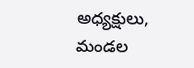అధ్యక్షులు, మండల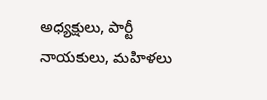అధ్యక్షులు, పార్టీ నాయకులు, మహిళలు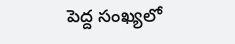పెద్ద సంఖ్యలో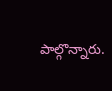పాల్గొన్నారు.